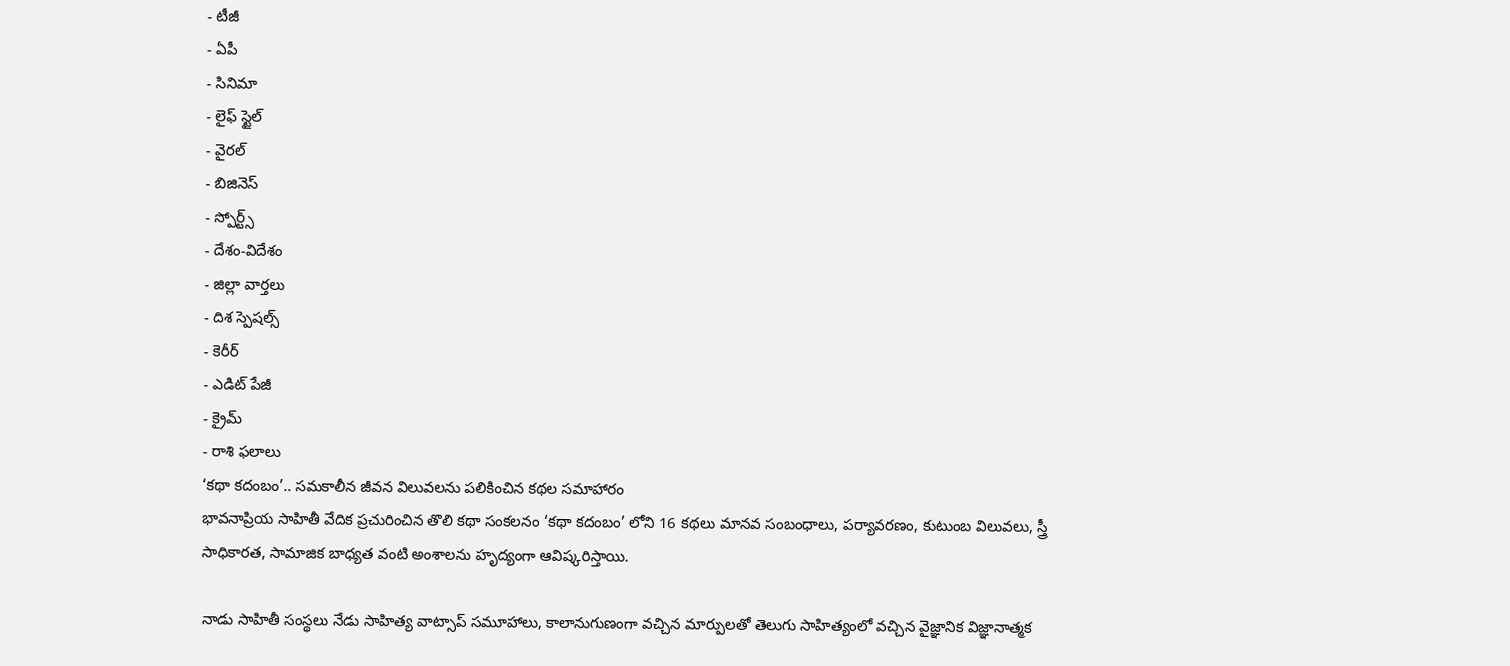- టీజీ
- ఏపీ
- సినిమా
- లైఫ్ స్టైల్
- వైరల్
- బిజినెస్
- స్పోర్ట్స్
- దేశం-విదేశం
- జిల్లా వార్తలు
- దిశ స్పెషల్స్
- కెరీర్
- ఎడిట్ పేజీ
- క్రైమ్
- రాశి ఫలాలు
‘కథా కదంబం’.. సమకాలీన జీవన విలువలను పలికించిన కథల సమాహారం
భావనాప్రియ సాహితీ వేదిక ప్రచురించిన తొలి కథా సంకలనం ‘కథా కదంబం’ లోని 16 కథలు మానవ సంబంధాలు, పర్యావరణం, కుటుంబ విలువలు, స్త్రీ సాధికారత, సామాజిక బాధ్యత వంటి అంశాలను హృద్యంగా ఆవిష్కరిస్తాయి.

నాడు సాహితీ సంస్థలు నేడు సాహిత్య వాట్సాప్ సమూహాలు, కాలానుగుణంగా వచ్చిన మార్పులతో తెలుగు సాహిత్యంలో వచ్చిన వైజ్ఞానిక విజ్ఞానాత్మక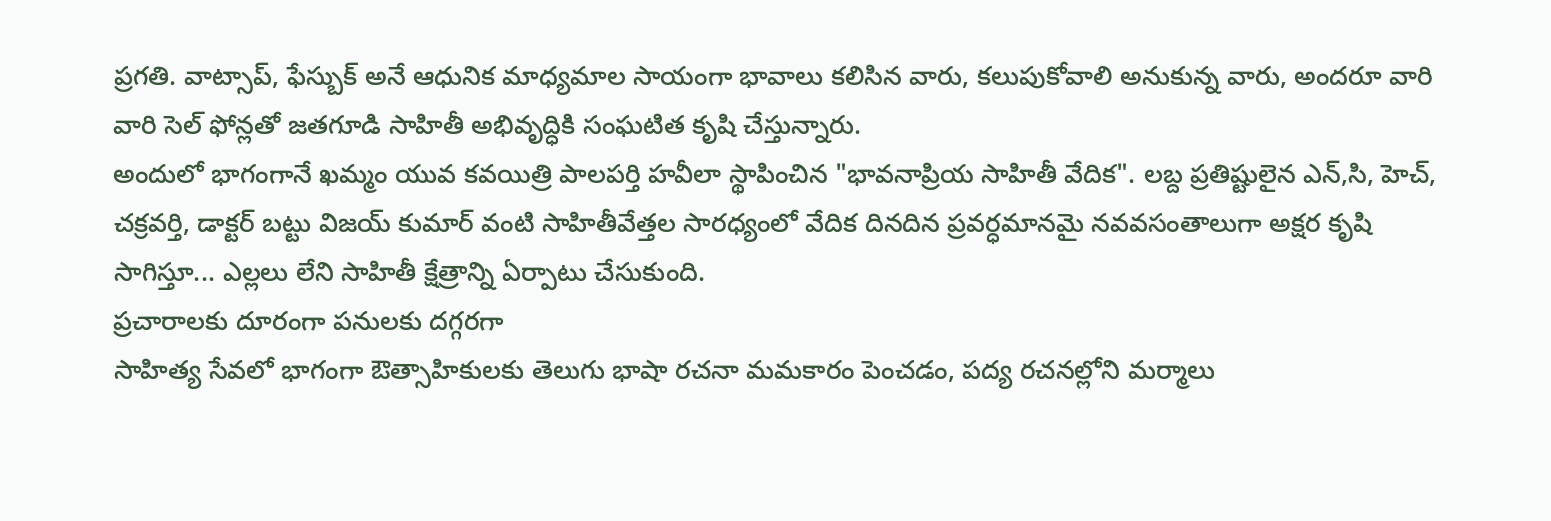ప్రగతి. వాట్సాప్, ఫేస్బుక్ అనే ఆధునిక మాధ్యమాల సాయంగా భావాలు కలిసిన వారు, కలుపుకోవాలి అనుకున్న వారు, అందరూ వారి వారి సెల్ ఫోన్లతో జతగూడి సాహితీ అభివృద్ధికి సంఘటిత కృషి చేస్తున్నారు.
అందులో భాగంగానే ఖమ్మం యువ కవయిత్రి పాలపర్తి హవీలా స్థాపించిన "భావనాప్రియ సాహితీ వేదిక". లబ్ద ప్రతిష్టులైన ఎన్,సి, హెచ్, చక్రవర్తి, డాక్టర్ బట్టు విజయ్ కుమార్ వంటి సాహితీవేత్తల సారధ్యంలో వేదిక దినదిన ప్రవర్ధమానమై నవవసంతాలుగా అక్షర కృషి సాగిస్తూ... ఎల్లలు లేని సాహితీ క్షేత్రాన్ని ఏర్పాటు చేసుకుంది.
ప్రచారాలకు దూరంగా పనులకు దగ్గరగా
సాహిత్య సేవలో భాగంగా ఔత్సాహికులకు తెలుగు భాషా రచనా మమకారం పెంచడం, పద్య రచనల్లోని మర్మాలు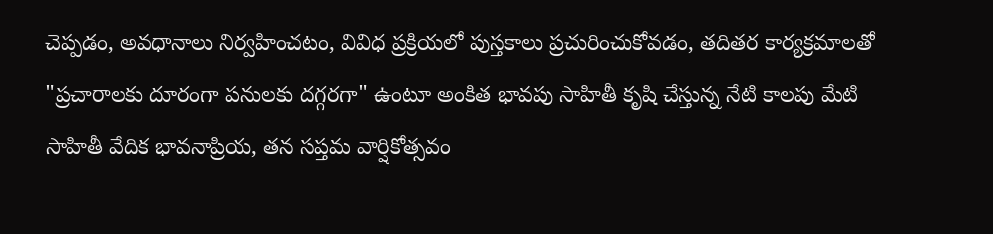చెప్పడం, అవధానాలు నిర్వహించటం, వివిధ ప్రక్రియలో పుస్తకాలు ప్రచురించుకోవడం, తదితర కార్యక్రమాలతో "ప్రచారాలకు దూరంగా పనులకు దగ్గరగా" ఉంటూ అంకిత భావపు సాహితీ కృషి చేస్తున్న నేటి కాలపు మేటి సాహితీ వేదిక భావనాప్రియ, తన సప్తమ వార్షికోత్సవం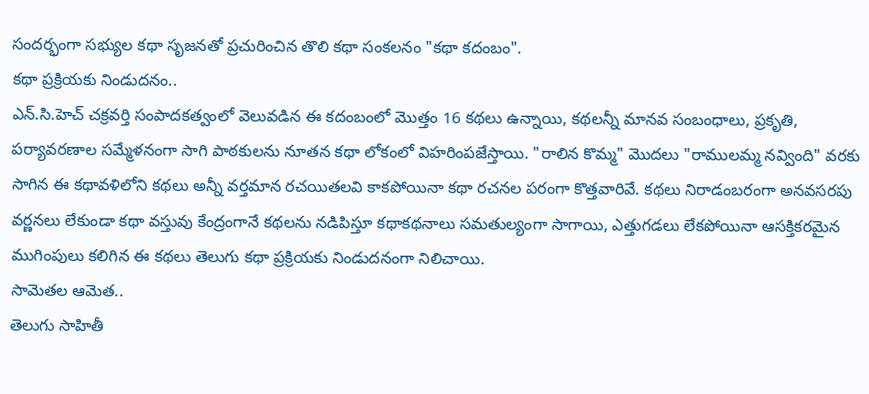సందర్భంగా సభ్యుల కథా సృజనతో ప్రచురించిన తొలి కథా సంకలనం "కథా కదంబం".
కథా ప్రక్రియకు నిండుదనం..
ఎన్.సి.హెచ్ చక్రవర్తి సంపాదకత్వంలో వెలువడిన ఈ కదంబంలో మొత్తం 16 కథలు ఉన్నాయి, కథలన్నీ మానవ సంబంధాలు, ప్రకృతి, పర్యావరణాల సమ్మేళనంగా సాగి పాఠకులను నూతన కథా లోకంలో విహరింపజేస్తాయి. "రాలిన కొమ్మ" మొదలు "రాములమ్మ నవ్వింది" వరకు సాగిన ఈ కథావళిలోని కథలు అన్నీ వర్తమాన రచయితలవి కాకపోయినా కథా రచనల పరంగా కొత్తవారివే. కథలు నిరాడంబరంగా అనవసరపు వర్ణనలు లేకుండా కథా వస్తువు కేంద్రంగానే కథలను నడిపిస్తూ కథాకథనాలు సమతుల్యంగా సాగాయి, ఎత్తుగడలు లేకపోయినా ఆసక్తికరమైన ముగింపులు కలిగిన ఈ కథలు తెలుగు కథా ప్రక్రియకు నిండుదనంగా నిలిచాయి.
సామెతల ఆమెత..
తెలుగు సాహితీ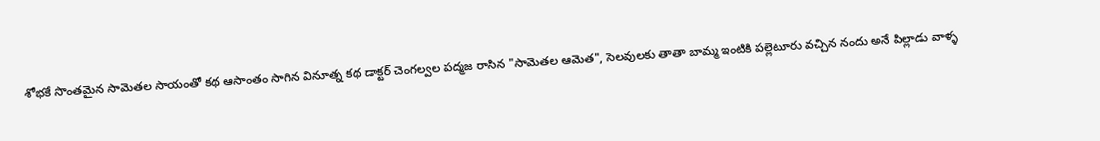శోభకే సొంతమైన సామెతల సాయంతో కథ ఆసాంతం సాగిన వినూత్న కథ డాక్టర్ చెంగల్వల పద్మజ రాసిన "సామెతల ఆమెత", సెలవులకు తాతా బామ్మ ఇంటికి పల్లెటూరు వచ్చిన నందు అనే పిల్లాడు వాళ్ళ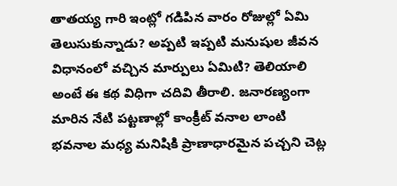తాతయ్య గారి ఇంట్లో గడిపిన వారం రోజుల్లో ఏమి తెలుసుకున్నాడు? అప్పటి ఇప్పటి మనుషుల జీవన విధానంలో వచ్చిన మార్పులు ఏమిటి? తెలియాలి అంటే ఈ కథ విధిగా చదివి తీరాలి. జనారణ్యంగా మారిన నేటి పట్టణాల్లో కాంక్రీట్ వనాల లాంటి భవనాల మధ్య మనిషికి ప్రాణాధారమైన పచ్చని చెట్ల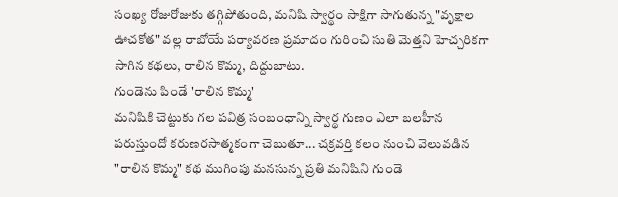సంఖ్య రోజురోజుకు తగ్గిపోతుంది, మనిషి స్వార్థం సాక్షిగా సాగుతున్న "వృక్షాల ఊచకోత" వల్ల రాబోయే పర్యావరణ ప్రమాదం గురించి సుతి మెత్తని హెచ్చరికగా సాగిన కథలు, రాలిన కొమ్మ, దిద్దుబాటు.
గుండెను పిండే 'రాలిన కొమ్మ'
మనిషికి చెట్టుకు గల పవిత్ర సంబంధాన్ని స్వార్థ గుణం ఎలా బలహీన పరుస్తుందో కరుణరసాత్మకంగా చెబుతూ... చక్రవర్తి కలం నుంచి వెలువడిన "రాలిన కొమ్మ" కథ ముగింపు మనసున్న ప్రతి మనిషిని గుండె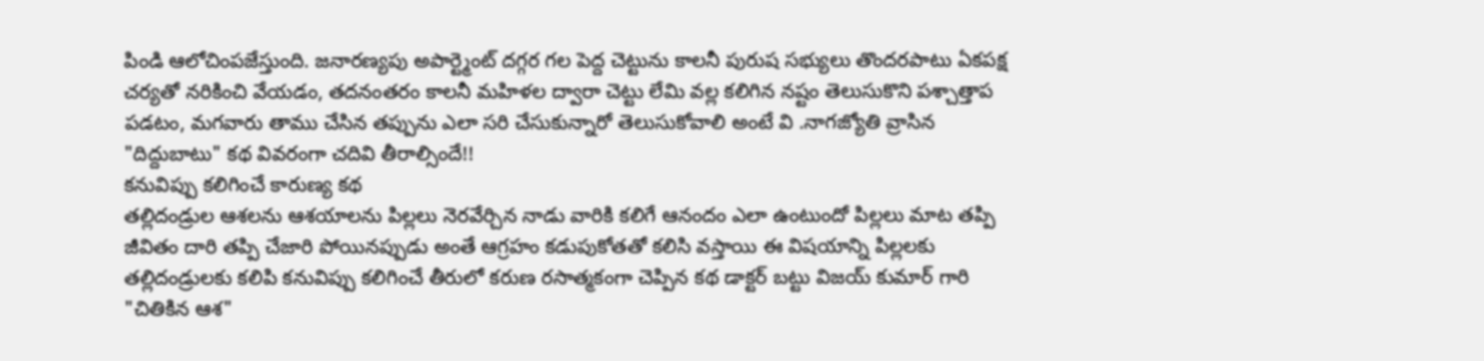పిండి ఆలోచింపజేస్తుంది. జనారణ్యపు అపార్ట్మెంట్ దగ్గర గల పెద్ద చెట్టును కాలనీ పురుష సభ్యులు తొందరపాటు ఏకపక్ష చర్యతో నరికించి వేయడం, తదనంతరం కాలనీ మహిళల ద్వారా చెట్టు లేమి వల్ల కలిగిన నష్టం తెలుసుకొని పశ్చాత్తాప పడటం, మగవారు తాము చేసిన తప్పును ఎలా సరి చేసుకున్నారో తెలుసుకోవాలి అంటే వి .నాగజ్యోతి వ్రాసిన "దిద్దుబాటు" కథ వివరంగా చదివి తీరాల్సిందే!!
కనువిప్పు కలిగించే కారుణ్య కథ
తల్లిదండ్రుల ఆశలను ఆశయాలను పిల్లలు నెరవేర్చిన నాడు వారికి కలిగే ఆనందం ఎలా ఉంటుందో పిల్లలు మాట తప్పి జీవితం దారి తప్పి చేజారి పోయినప్పుడు అంతే ఆగ్రహం కడుపుకోతతో కలిసి వస్తాయి ఈ విషయాన్ని పిల్లలకు తల్లిదండ్రులకు కలిపి కనువిప్పు కలిగించే తీరులో కరుణ రసాత్మకంగా చెప్పిన కథ డాక్టర్ బట్టు విజయ్ కుమార్ గారి "చితికిన ఆశ"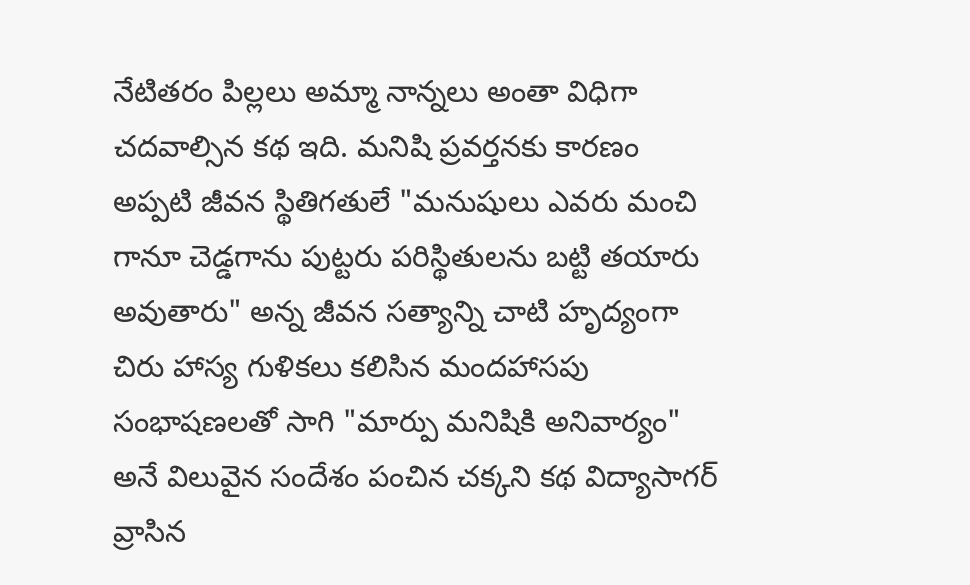నేటితరం పిల్లలు అమ్మా నాన్నలు అంతా విధిగా చదవాల్సిన కథ ఇది. మనిషి ప్రవర్తనకు కారణం అప్పటి జీవన స్థితిగతులే "మనుషులు ఎవరు మంచి గానూ చెడ్డగాను పుట్టరు పరిస్థితులను బట్టి తయారు అవుతారు" అన్న జీవన సత్యాన్ని చాటి హృద్యంగా చిరు హాస్య గుళికలు కలిసిన మందహాసపు సంభాషణలతో సాగి "మార్పు మనిషికి అనివార్యం" అనే విలువైన సందేశం పంచిన చక్కని కథ విద్యాసాగర్ వ్రాసిన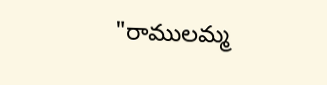"రాములమ్మ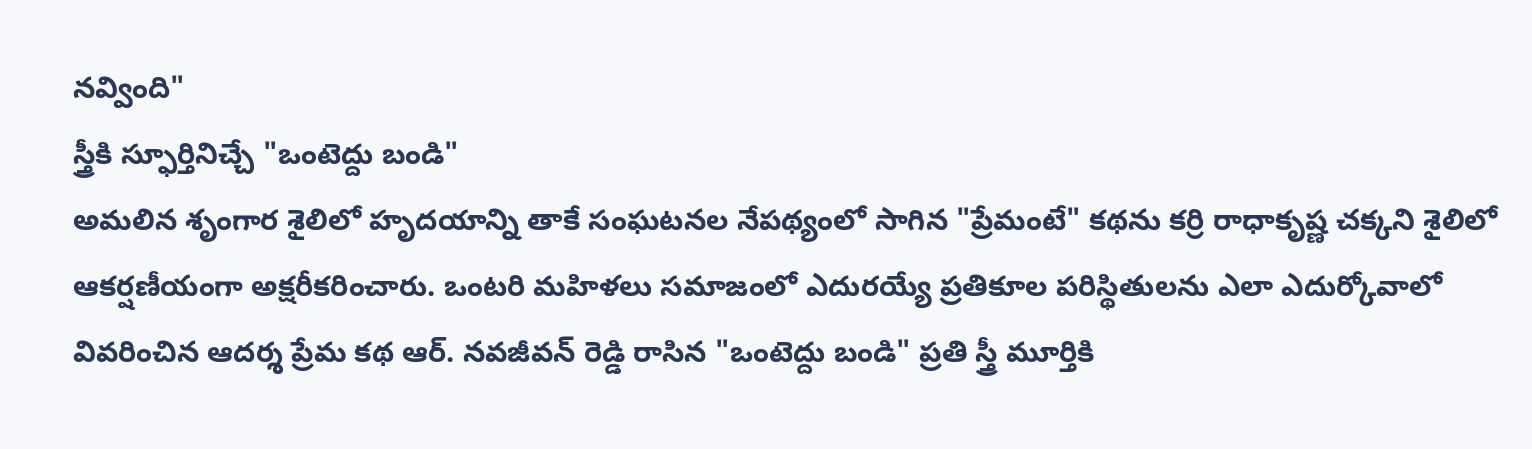నవ్వింది"
స్త్రీకి స్ఫూర్తినిచ్చే "ఒంటెద్దు బండి"
అమలిన శృంగార శైలిలో హృదయాన్ని తాకే సంఘటనల నేపథ్యంలో సాగిన "ప్రేమంటే" కథను కర్రి రాధాకృష్ణ చక్కని శైలిలో ఆకర్షణీయంగా అక్షరీకరించారు. ఒంటరి మహిళలు సమాజంలో ఎదురయ్యే ప్రతికూల పరిస్థితులను ఎలా ఎదుర్కోవాలో వివరించిన ఆదర్శ ప్రేమ కథ ఆర్. నవజీవన్ రెడ్డి రాసిన "ఒంటెద్దు బండి" ప్రతి స్త్రీ మూర్తికి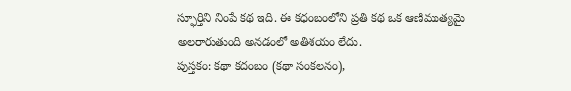స్ఫూర్తిని నింపే కథ ఇది. ఈ కధంబంలోని ప్రతి కథ ఒక ఆణిముత్యమై అలరారుతుంది అనడంలో అతిశయం లేదు.
పుస్తకం: కథా కదంబం (కథా సంకలనం),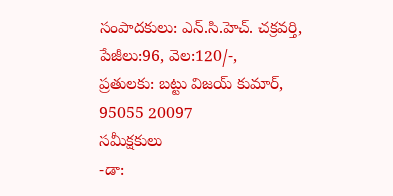సంపాదకులు: ఎన్.సి.హెచ్. చక్రవర్తి,
పేజీలు:96, వెల:120/-,
ప్రతులకు: బట్టు విజయ్ కుమార్,
95055 20097
సమీక్షకులు
-డా: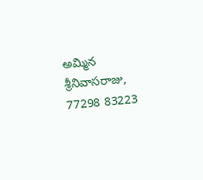అమ్మిన శ్రీనివాసరాజు,
77298 83223